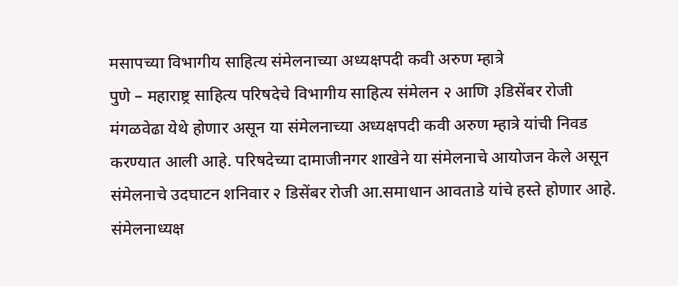मसापच्या विभागीय साहित्य संमेलनाच्या अध्यक्षपदी कवी अरुण म्हात्रे
पुणे – महाराष्ट्र साहित्य परिषदेचे विभागीय साहित्य संमेलन २ आणि ३डिसेंबर रोजी मंगळवेढा येथे होणार असून या संमेलनाच्या अध्यक्षपदी कवी अरुण म्हात्रे यांची निवड करण्यात आली आहे. परिषदेच्या दामाजीनगर शाखेने या संमेलनाचे आयोजन केले असून संमेलनाचे उदघाटन शनिवार २ डिसेंबर रोजी आ.समाधान आवताडे यांचे हस्ते होणार आहे. संमेलनाध्यक्ष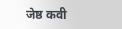जेष्ठ कवी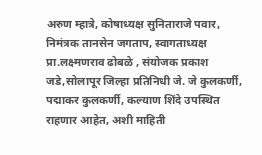अरुण म्हात्रे, कोषाध्यक्ष सुनिताराजे पवार, निमंत्रक तानसेन जगताप, स्वागताध्यक्ष प्रा.लक्ष्मणराव ढोबळे , संयोजक प्रकाश जडे,सोलापूर जिल्हा प्रतिनिधी जे. जे कुलकर्णी, पद्माकर कुलकर्णी, कल्याण शिंदे उपस्थित राहणार आहेत, अशी माहिती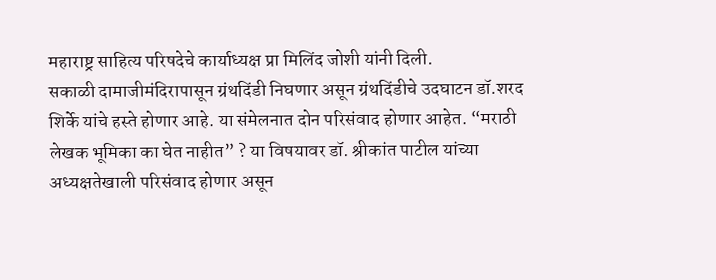महाराष्ट्र साहित्य परिषदेचे कार्याध्यक्ष प्रा मिलिंद जोशी यांनी दिली.
सकाळी दामाजीमंदिरापासून ग्रंथदिंडी निघणार असून ग्रंथदिंडीचे उदघाटन डॉ.शरद शिर्के यांचे हस्ते होणार आहे. या संमेलनात दोन परिसंवाद होणार आहेत. “मराठी लेखक भूमिका का घेत नाहीत” ? या विषयावर डॉ. श्रीकांत पाटील यांच्या अध्यक्षतेखाली परिसंवाद होणार असून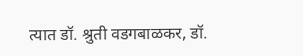त्यात डॉ. श्रुती वडगबाळकर, डॉ.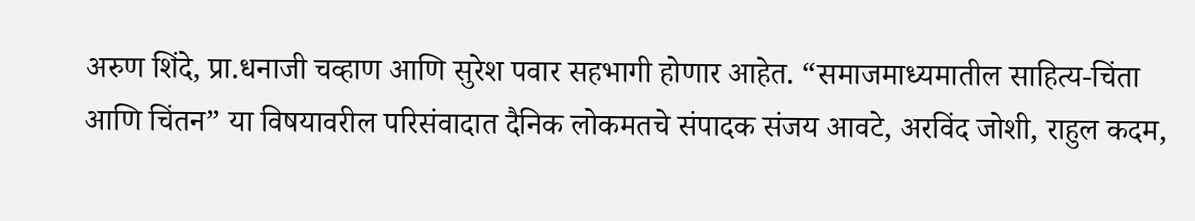अरुण शिंदे, प्रा.धनाजी चव्हाण आणि सुरेश पवार सहभागी होणार आहेत. “समाजमाध्यमातील साहित्य-चिंता आणि चिंतन” या विषयावरील परिसंवादात दैनिक लोकमतचे संपादक संजय आवटे, अरविंद जोशी, राहुल कदम,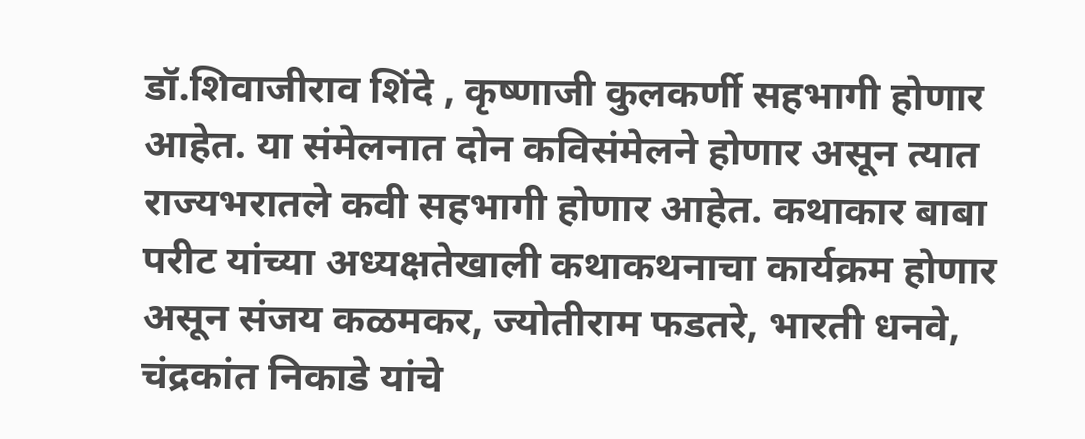डॉ.शिवाजीराव शिंदे , कृष्णाजी कुलकर्णी सहभागी होणार आहेत. या संमेलनात दोन कविसंमेलने होणार असून त्यात राज्यभरातले कवी सहभागी होणार आहेत. कथाकार बाबा परीट यांच्या अध्यक्षतेखाली कथाकथनाचा कार्यक्रम होणार असून संजय कळमकर, ज्योतीराम फडतरे, भारती धनवे, चंद्रकांत निकाडे यांचे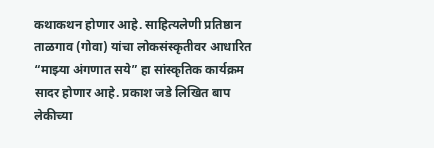कथाकथन होणार आहे. साहित्यलेणी प्रतिष्ठान ताळगाव (गोवा) यांचा लोकसंस्कृतीवर आधारित “माझ्या अंगणात सये” हा सांस्कृतिक कार्यक्रम सादर होणार आहे. प्रकाश जडे लिखित बाप लेकीच्या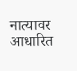नात्यावर आधारित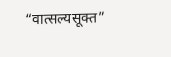“वात्सल्यसूक्त”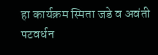हा कार्यक्रम स्मिता जडे व अवंती पटवर्धन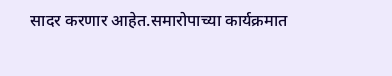सादर करणार आहेत.समारोपाच्या कार्यक्रमात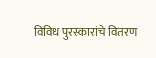विविध पुरस्कारांचे वितरण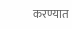करण्यात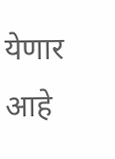येणार आहे